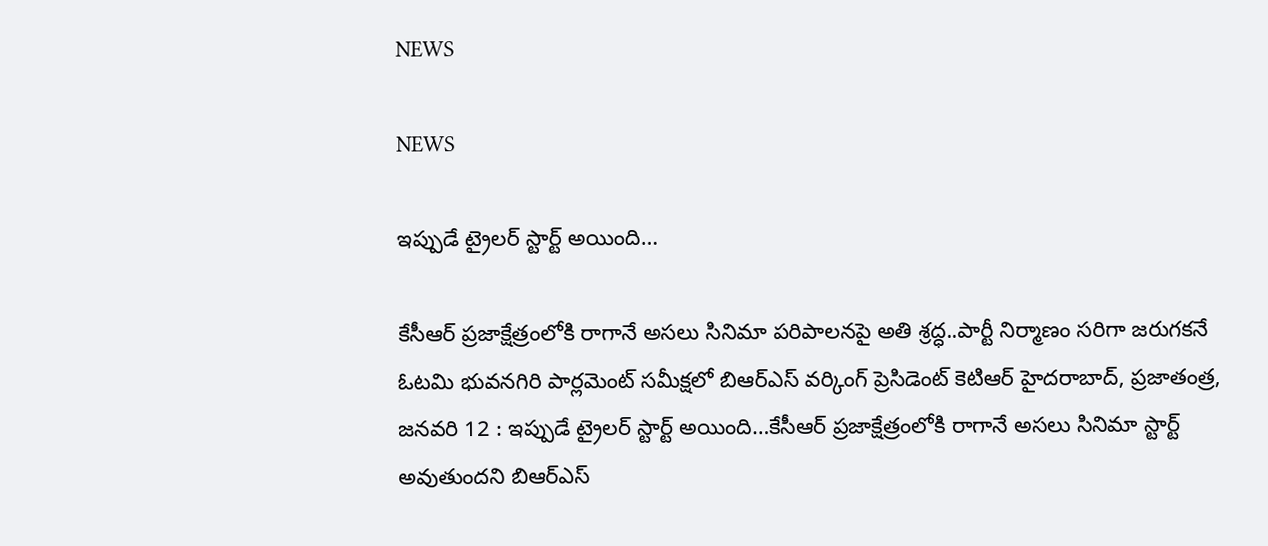NEWS

NEWS

ఇప్పుడే ట్రైలర్‌ స్టార్ట్‌ అయింది…

కేసీఆర్‌ ప్రజాక్షేత్రంలోకి రాగానే అసలు సినిమా పరిపాలనపై అతి శ్రద్ధ..పార్టీ నిర్మాణం సరిగా జరుగకనే ఓటమి భువనగిరి పార్లమెంట్‌ సమీక్షలో బిఆర్‌ఎస్‌ వర్కింగ్‌ ప్రెసిడెంట్‌ కెటిఆర్‌ హైదరాబాద్‌, ప్రజాతంత్ర, జనవరి 12 : ఇప్పుడే ట్రైలర్‌ స్టార్ట్‌ అయింది…కేసీఆర్‌ ప్రజాక్షేత్రంలోకి రాగానే అసలు సినిమా స్టార్ట్‌ అవుతుందని బిఆర్‌ఎస్‌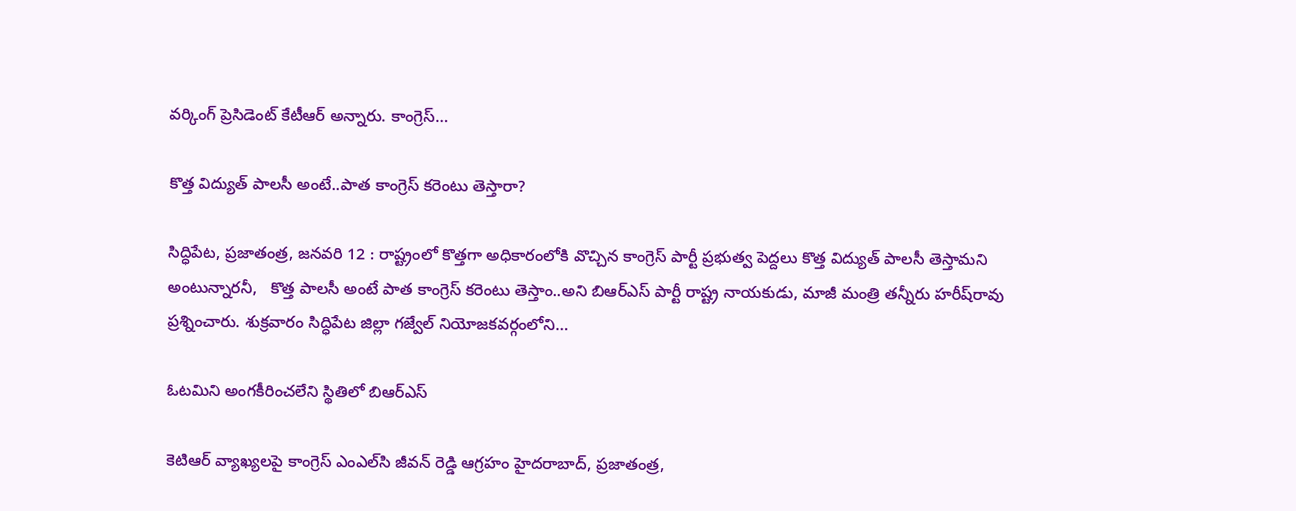వర్కింగ్‌ ప్రెసిడెంట్‌ కేటీఆర్‌ అన్నారు. కాంగ్రెస్‌…

కొత్త విద్యుత్‌ పాలసీ అంటే..పాత కాంగ్రెస్‌ కరెంటు తెస్తారా?

సిద్ధిపేట, ప్రజాతంత్ర, జనవరి 12 : రాష్ట్రంలో కొత్తగా అధికారంలోకి వొచ్చిన కాంగ్రెస్‌ పార్టీ ప్రభుత్వ పెద్దలు కొత్త విద్యుత్‌ పాలసీ తెస్తామని అంటున్నారనీ,   కొత్త పాలసీ అంటే పాత కాంగ్రెస్‌ కరెంటు తెస్తాం..అని బిఆర్‌ఎస్‌ పార్టీ రాష్ట్ర నాయకుడు, మాజీ మంత్రి తన్నీరు హరీష్‌రావు ప్రశ్నించారు. శుక్రవారం సిద్ధిపేట జిల్లా గజ్వేల్‌ నియోజకవర్గంలోని…

ఓటమిని అంగకీరించలేని స్థితిలో బిఆర్‌ఎస్‌

కెటిఆర్‌ వ్యాఖ్యలపై కాంగ్రెస్‌ ఎంఎల్‌సి జీవన్‌ రెడ్డి ఆగ్రహం హైదరాబాద్‌, ప్రజాతంత్ర,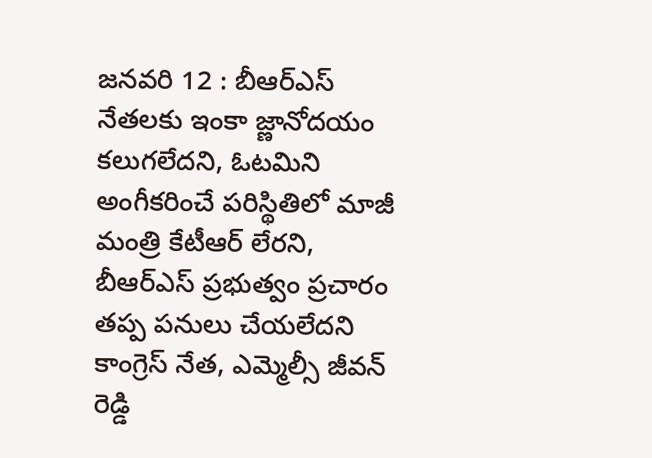జనవరి 12 : బీఆర్‌ఎస్‌ నేతలకు ఇంకా జ్ణానోదయం కలుగలేదని, ఓటమిని అంగీకరించే పరిస్థితిలో మాజీ మంత్రి కేటీఆర్‌ లేరని, బీఆర్‌ఎస్‌ ప్రభుత్వం ప్రచారం తప్ప పనులు చేయలేదని కాంగ్రెస్‌ నేత, ఎమ్మెల్సీ జీవన్‌ రెడ్డి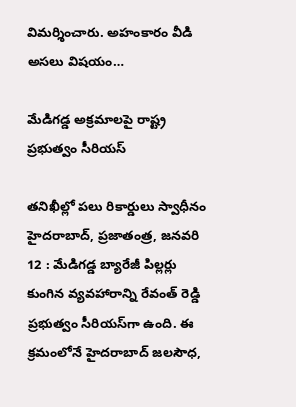విమర్శించారు. అహంకారం వీడి అసలు విషయం…

మేడిగడ్డ అక్రమాలపై రాష్ట్ర ప్రభుత్వం సీరియస్‌

తనిఖీల్లో పలు రికార్డులు స్వాధీనం హైదరాబాద్‌, ప్రజాతంత్ర, జనవరి 12 : మేడిగడ్డ బ్యారేజీ పిల్లర్లు కుంగిన వ్యవహారాన్ని రేవంత్‌ రెడ్డి ప్రభుత్వం సీరియస్‌గా ఉంది. ఈ క్రమంలోనే హైదరాబాద్‌ జలసౌధ,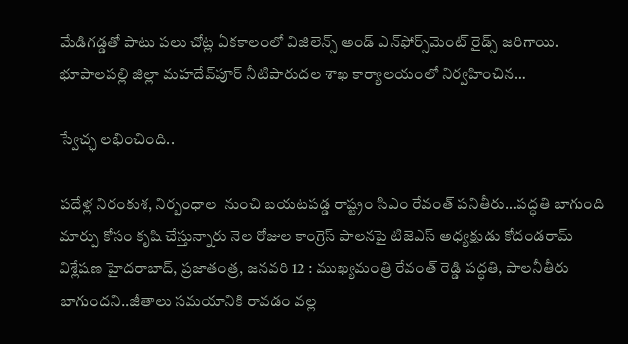మేడిగడ్డతో పాటు పలు చోట్ల ఏకకాలంలో విజిలెన్స్‌ అండ్‌ ఎన్‌ఫోర్స్‌మెంట్‌ రైడ్స్‌ జరిగాయి. భూపాలపల్లి జిల్లా మహదేవ్‌పూర్‌ నీటిపారుదల శాఖ కార్యాలయంలో నిర్వహించిన…

స్వేచ్ఛ లభించింది..

పదేళ్ల నిరంకుశ, నిర్బంధాల  నుంచి బయటపడ్డ రాష్ట్రం సిఎం రేవంత్‌ పనితీరు…పద్ధతి బాగుంది మార్పు కోసం కృషి చేస్తున్నారు నెల రోజుల కాంగ్రెస్‌ పాలనపై టిజెఎస్‌ అధ్యక్షుడు కోదండరామ్‌ విశ్లేషణ హైదరాబాద్‌, ప్రజాతంత్ర, జనవరి 12 : ముఖ్యమంత్రి రేవంత్‌ రెడ్డి పద్ధతి, పాలనీతీరు బాగుందని..జీతాలు సమయానికి రావడం వల్ల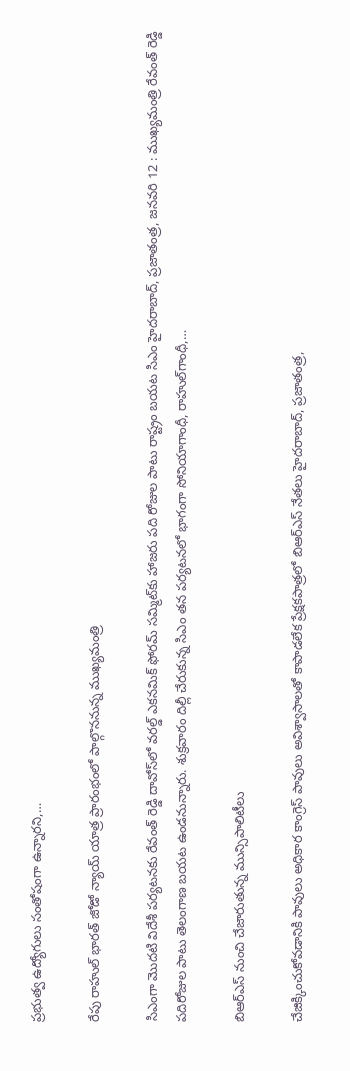ప్రభుత్వ ఉద్యోగులు సంతోషంగా ఉన్నారని,…

రేపు రాహుల్‌ భారత్‌ జోడో న్యాయ్‌ యాత్ర ప్రారంభంలో పాల్గొననున్న ముఖ్యమంత్రి

సిఎంగా మొదటి విదేశీ పర్యటనకు రేవంత్‌ రెడ్డి దావోస్‌లో వరల్డ్‌ ఎకనమిక్‌ ఫోరమ్‌ సమ్మిట్‌కు హాజరు పది రోజుల పాటు రాష్ట్రం బయట సిఎం హైదరాబాద్‌, ప్రజాతంత్ర, జనవరి 12 : ముఖ్యమంత్రి రేవంత్‌ రెడ్డి పదిరోజుల పాటు తెలంగాణ బయట ఉండనున్నారు. శుక్రవారం దిల్లీ చేరుకున్న సిఎం తన పర్యటనలో భాగంగా సోనియాగాంధీ, రాహుల్‌గాంధీ,…

బిఆర్‌ఎస్‌ నుంచి చేజారుతున్న మున్సిపాలిటీలు

చేజిక్కించుకోవడానికి పావులు అధికార కాంగ్రెస్‌ పావులు అవిశ్వాసాలతో కాపాడలేక ప్రేక్షకపాత్రలో బిఆర్‌ఎస్‌ నేతలు హైదరాబాద్‌, ప్రజాతంత్ర,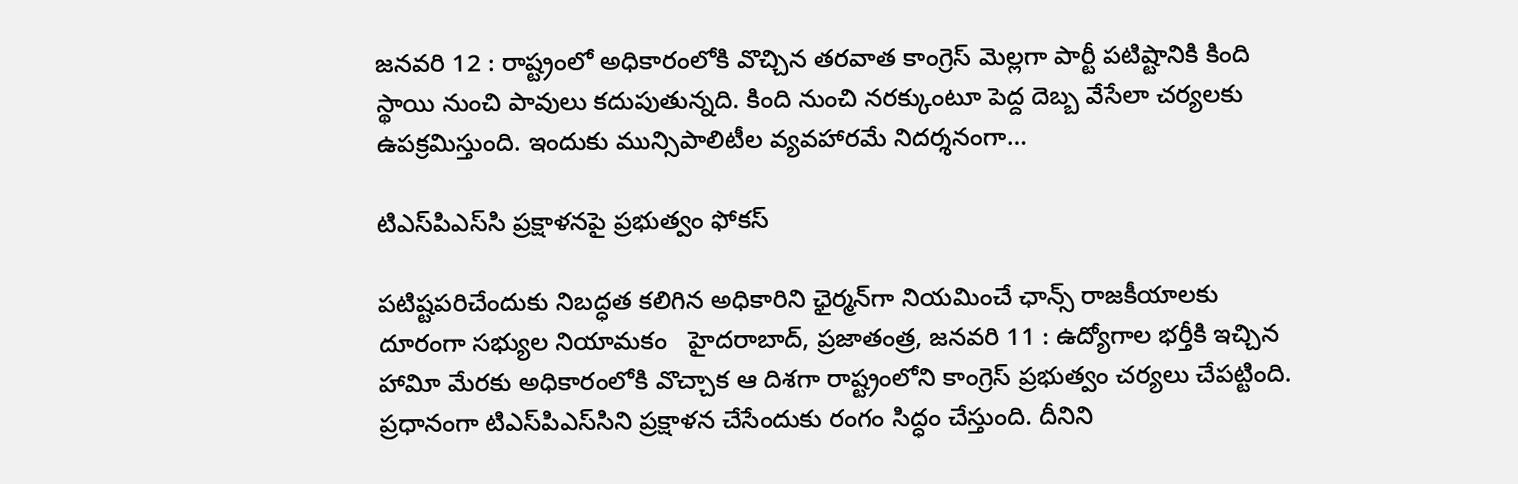జనవరి 12 : రాష్ట్రంలో అధికారంలోకి వొచ్చిన తరవాత కాంగ్రెస్‌ మెల్లగా పార్టీ పటిష్టానికి కింది స్థాయి నుంచి పావులు కదుపుతున్నది. కింది నుంచి నరక్కుంటూ పెద్ద దెబ్బ వేసేలా చర్యలకు ఉపక్రమిస్తుంది. ఇందుకు మున్సిపాలిటీల వ్యవహారమే నిదర్శనంగా…

టిఎస్‌పిఎస్‌సి ప్రక్షాళనపై ప్రభుత్వం ఫోకస్‌

పటిష్టపరిచేందుకు నిబద్ధత కలిగిన అధికారిని ఛైర్మన్‌గా నియమించే ఛాన్స్‌ రాజకీయాలకు దూరంగా సభ్యుల నియామకం   హైదరాబాద్‌, ప్రజాతంత్ర, జనవరి 11 : ఉద్యోగాల భర్తీకి ఇచ్చిన హావిూ మేరకు అధికారంలోకి వొచ్చాక ఆ దిశగా రాష్ట్రంలోని కాంగ్రెస్‌ ప్రభుత్వం చర్యలు చేపట్టింది. ప్రధానంగా టిఎస్‌పిఎస్‌సిని ప్రక్షాళన చేసేందుకు రంగం సిద్ధం చేస్తుంది. దీనిని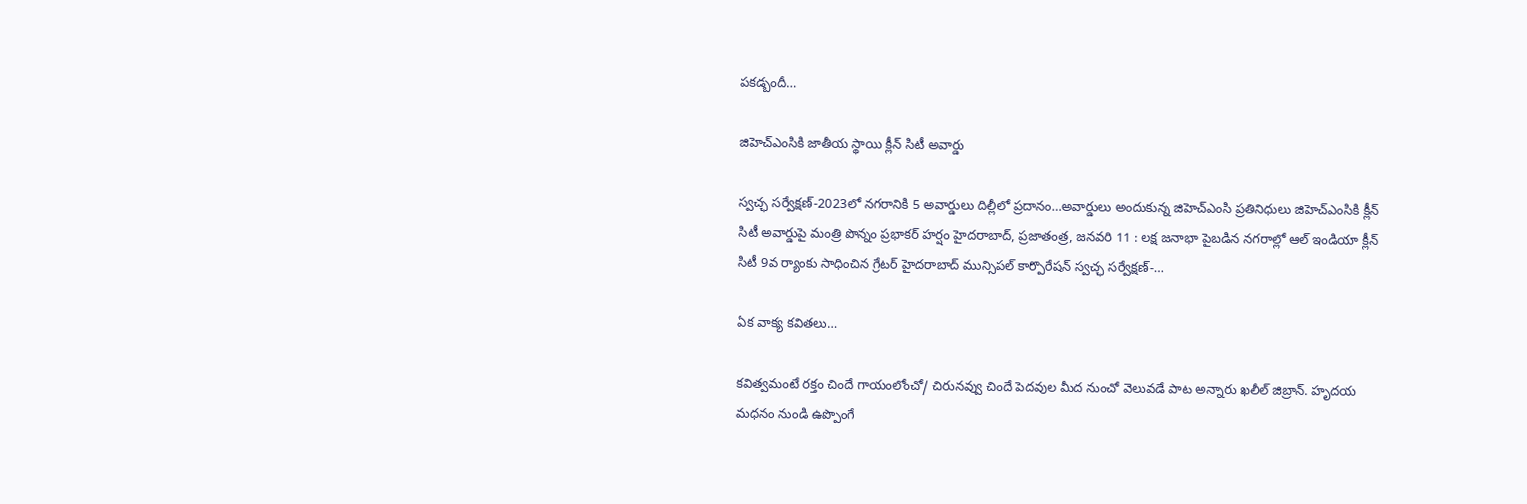పకడ్బందీ…

జిహెచ్‌ఎంసికి జాతీయ స్థాయి క్లీన్‌ సిటీ అవార్డు

స్వచ్ఛ సర్వేక్షణ్‌-2023లో నగరానికి 5 అవార్డులు దిల్లీలో ప్రదానం…అవార్డులు అందుకున్న జిహెచ్‌ఎంసి ప్రతినిధులు జిహెచ్‌ఎంసికి క్లీన్‌ సిటీ అవార్డుపై మంత్రి పొన్నం ప్రభాకర్‌ హర్షం హైదరాబాద్‌, ప్రజాతంత్ర, జనవరి 11 : లక్ష జనాభా పైబడిన నగరాల్లో ఆల్‌ ఇండియా క్లీన్‌ సిటీ 9వ ర్యాంకు సాధించిన గ్రేటర్‌ హైదరాబాద్‌ మున్సిపల్‌ కార్పొరేషన్‌ స్వచ్ఛ సర్వేక్షణ్‌-…

ఏక వాక్య కవితలు…

కవిత్వమంటే రక్తం చిందే గాయంలోంచో/ చిరునవ్వు చిందే పెదవుల మీద నుంచో వెలువడే పాట అన్నారు ఖలీల్‌ జిబ్రాన్‌. హృదయ మధనం నుండి ఉప్పొంగే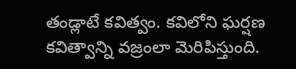తండ్లాటే కవిత్వం. కవిలోని ఘర్షణ కవిత్వాన్ని వజ్రంలా మెరిపిస్తుంది.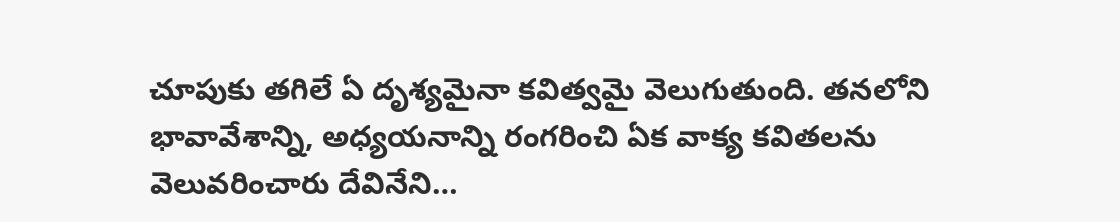చూపుకు తగిలే ఏ దృశ్యమైనా కవిత్వమై వెలుగుతుంది. తనలోని భావావేశాన్ని, అధ్యయనాన్ని రంగరించి ఏక వాక్య కవితలను వెలువరించారు దేవినేని…